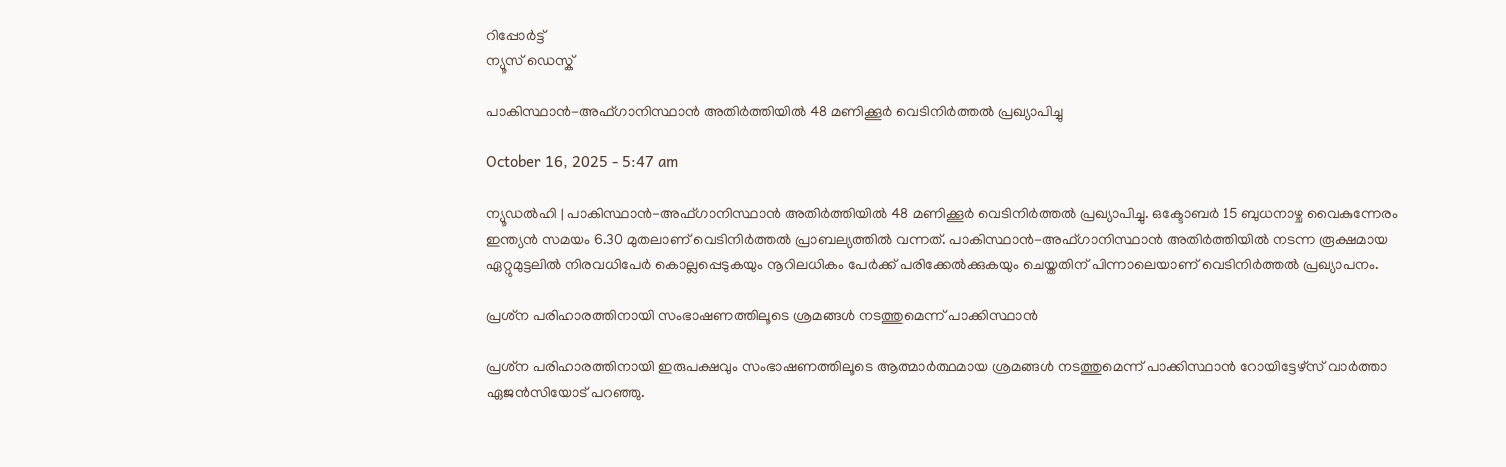റിപ്പോര്‍ട്ട്
ന്യൂസ് ഡെസ്ക്

പാകിസ്ഥാൻ-അഫ്ഗാനിസ്ഥാൻ അതിർത്തിയിൽ 48 മണിക്കൂർ വെടിനിർത്തൽ പ്രഖ്യാപിച്ചു

October 16, 2025 - 5:47 am

ന്യൂഡൽഹി | പാകിസ്ഥാൻ-അഫ്ഗാനിസ്ഥാൻ അതിർത്തിയിൽ 48 മണിക്കൂർ വെടിനിർത്തൽ പ്രഖ്യാപിച്ചു. ഒക്ടോബർ 15 ബുധനാഴ്ച വൈകുന്നേരം ഇന്ത്യൻ സമയം 6.30 മുതലാണ് വെടിനിർത്തൽ പ്രാബല്യത്തിൽ വന്നത്. പാകിസ്ഥാൻ-അഫ്ഗാനിസ്ഥാൻ അതിർത്തിയിൽ നടന്ന രൂക്ഷമായ ഏറ്റുമുട്ടലിൽ നിരവധിപേർ കൊല്ലപ്പെടുകയും നൂറിലധികം പേർക്ക് പരിക്കേൽക്കുകയും ചെയ്തതിന് പിന്നാലെയാണ് വെടിനിർത്തൽ പ്രഖ്യാപനം.

പ്രശ്‌ന പരിഹാരത്തിനായി സംഭാഷണത്തിലൂടെ ശ്രമങ്ങൾ നടത്തുമെന്ന് പാക്കിസ്ഥാൻ

പ്രശ്‌ന പരിഹാരത്തിനായി ഇരുപക്ഷവും സംഭാഷണത്തിലൂടെ ആത്മാർത്ഥമായ ശ്രമങ്ങൾ നടത്തുമെന്ന് പാക്കിസ്ഥാൻ റോയിട്ടേഴ്സ് വാർത്താ ഏജൻസിയോട് പറഞ്ഞു.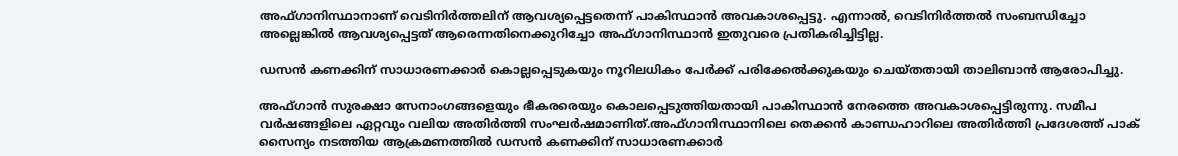അഫ്ഗാനിസ്ഥാനാണ് വെടിനിർത്തലിന് ആവശ്യപ്പെട്ടതെന്ന് പാകിസ്ഥാൻ അവകാശപ്പെട്ടു. എന്നാൽ, വെടിനിർത്തൽ സംബന്ധിച്ചോ അല്ലെങ്കിൽ ആവശ്യപ്പെട്ടത് ആരെന്നതിനെക്കുറിച്ചോ അഫ്ഗാനിസ്ഥാൻ ഇതുവരെ പ്രതികരിച്ചിട്ടില്ല.

ഡസൻ കണക്കിന് സാധാരണക്കാർ കൊല്ലപ്പെടുകയും നൂറിലധികം പേർക്ക് പരിക്കേൽക്കുകയും ചെയ്തതായി താലിബാൻ ആരോപിച്ചു.

അഫ്ഗാൻ സുരക്ഷാ സേനാംഗങ്ങളെയും ഭീകരരെയും കൊലപ്പെടുത്തിയതായി പാകിസ്ഥാൻ നേരത്തെ അവകാശപ്പെട്ടിരുന്നു. സമീപ വർഷങ്ങളിലെ ഏറ്റവും വലിയ അതിർത്തി സംഘർഷമാണിത്.അഫ്ഗാനിസ്ഥാനിലെ തെക്കൻ കാണ്ഡഹാറിലെ അതിർത്തി പ്രദേശത്ത് പാക് സൈന്യം നടത്തിയ ആക്രമണത്തിൽ ഡസൻ കണക്കിന് സാധാരണക്കാർ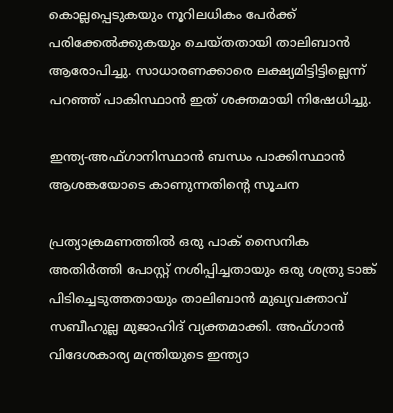കൊല്ലപ്പെടുകയും നൂറിലധികം പേർക്ക് പരിക്കേൽക്കുകയും ചെയ്തതായി താലിബാൻ ആരോപിച്ചു. സാധാരണക്കാരെ ലക്ഷ്യമിട്ടിട്ടില്ലെന്ന് പറഞ്ഞ് പാകിസ്ഥാൻ ഇത് ശക്തമായി നിഷേധിച്ചു.

ഇന്ത്യ-അഫ്ഗാനിസ്ഥാൻ ബന്ധം പാക്കിസ്ഥാൻ ആശങ്കയോടെ കാണുന്നതിന്റെ സൂചന

പ്രത്യാക്രമണത്തിൽ ഒരു പാക് സൈനിക അതിർത്തി പോസ്റ്റ് നശിപ്പിച്ചതായും ഒരു ശത്രു ടാങ്ക് പിടിച്ചെടുത്തതായും താലിബാൻ മുഖ്യവക്താവ് സബീഹുല്ല മുജാഹിദ് വ്യക്തമാക്കി. അഫ്ഗാൻ വിദേശകാര്യ മന്ത്രിയുടെ ഇന്ത്യാ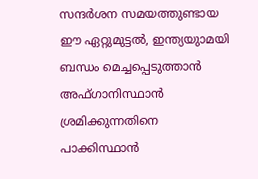സന്ദർശന സമയത്തുണ്ടായ ഈ ഏറ്റുമുട്ടൽ, ഇന്ത്യയുാമയി ബന്ധം മെച്ചപ്പെടുത്താൻ അഫ്ഗാനിസ്ഥാൻ ശ്രമിക്കുന്നതിനെ പാക്കിസ്ഥാൻ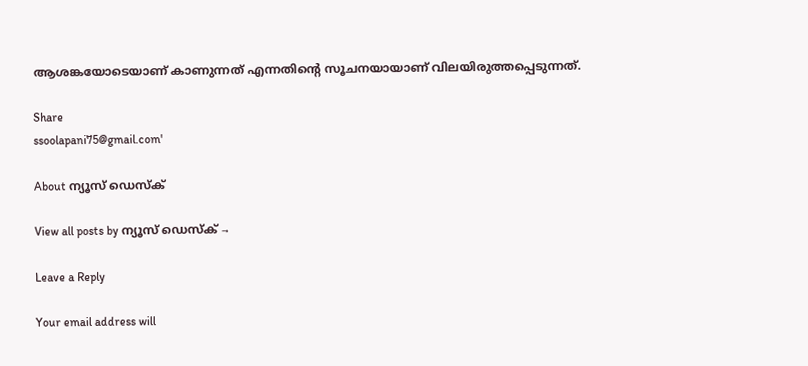ആശങ്കയോടെയാണ് കാണുന്നത് എന്നതിൻ്റെ സൂചനയായാണ് വിലയിരുത്തപ്പെടുന്നത്.

Share
ssoolapani75@gmail.com'

About ന്യൂസ് ഡെസ്ക്

View all posts by ന്യൂസ് ഡെസ്ക് →

Leave a Reply

Your email address will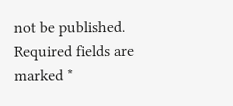not be published. Required fields are marked *